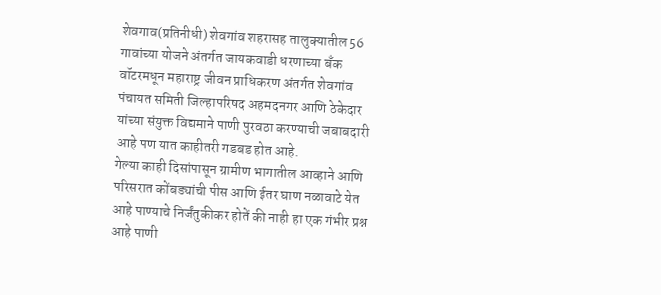शेवगाव(प्रतिनीधी) शेवगांव शहरासह तालुक्यातील 56 गावांच्या योजने अंतर्गत जायकवाडी धरणाच्या बँक वॉटरमधून महाराष्ट्र जीवन प्राधिकरण अंतर्गत शेवगांव पंचायत समिती जिल्हापरिषद अहमदनगर आणि ठेकेदार यांच्या संयुक्त विद्यमाने पाणी पुरवठा करण्याची जबाबदारी आहे पण यात काहीतरी गडबड होत आहे.
गेल्या काही दिसांपासून ग्रामीण भागातील आव्हाने आणि परिसरात कोंबड्यांची पीस आणि ईतर घाण नळावाटे येत आहे पाण्याचे निर्जंतुकीकर होतें की नाही हा एक गंभीर प्रश्न आहे पाणी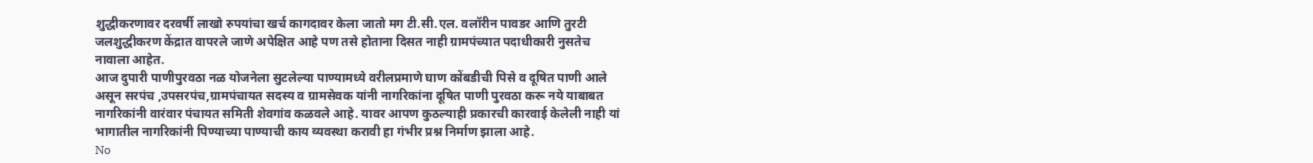शुद्धीकरणावर दरवर्षी लाखो रुपयांचा खर्च कागदावर केला जातो मग टी.सी.एल. वलॉरीन पावडर आणि तुरटी जलशुद्धीकरण केंद्रात वापरले जाणे अपेक्षित आहे पण तसे होताना दिसत नाही ग्रामपंच्यात पदाधीकारी नुसतेच नावाला आहेत.
आज दुपारी पाणीपुरवठा नळ योजनेला सुटलेल्या पाण्यामध्ये वरीलप्रमाणे घाण कोंबडीची पिसे व दूषित पाणी आले असून सरपंच ,उपसरपंच,ग्रामपंचायत सदस्य व ग्रामसेवक यांनी नागरिकांना दूषित पाणी पुरवठा करू नये याबाबत नागरिकांनी वारंवार पंचायत समिती शेवगांव कळवले आहे. यावर आपण कुठल्याही प्रकारची कारवाई केलेली नाही यां भागातील नागरिकांनी पिण्याच्या पाण्याची काय व्यवस्था करावी हा गंभीर प्रश्न निर्माण झाला आहे.
No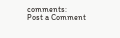comments:
Post a Comment